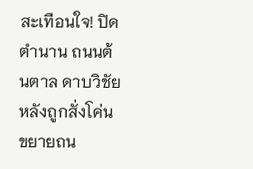สะเทือนใจ! ปิดตำนาน ถนนต้นตาล ดาบวิชัย หลังถูกสั่งโค่นขยายถน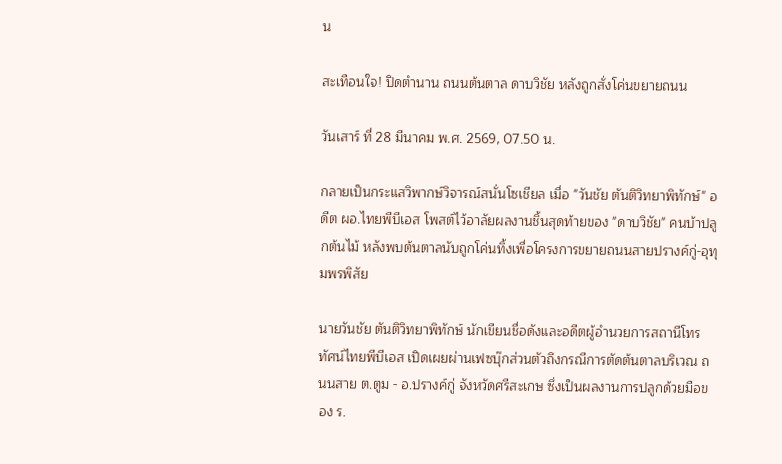น

สะเทือนใจ! ปิดตำนาน ถนนต้นตาล ดาบวิชัย หลังถูกสั่งโค่นขยายถนน

วันเสาร์ ที่ 28 มีนาคม พ.ศ. 2569, 07.50 น.

กลายเป็นกระแสวิพากษ์วิจารณ์สนั่นโซเชียล เมื่อ "วันชัย ตันติวิทยาพิทักษ์" อดีต ผอ.ไทยพีบีเอส โพสต์ไว้อาลัยผลงานชิ้นสุดท้ายของ "ดาบวิชัย" คนบ้าปลูกต้นไม้ หลังพบต้นตาลนับถูกโค่นทิ้งเพื่อโครงการขยายถนนสายปรางค์กู่-อุทุมพรพิสัย

นายวันชัย ตันติวิทยาพิทักษ์ นักเขียนชื่อดังและอดีตผู้อำนวยการสถานีโทรทัศน์ไทยพีบีเอส เปิดเผยผ่านเฟซบุ๊กส่วนตัวถึงกรณีการตัดต้นตาลบริเวณ ถนนสาย ต.ตูม - อ.ปรางค์กู่ จังหวัดศรีสะเกษ ซึ่งเป็นผลงานการปลูกด้วยมือของ ร.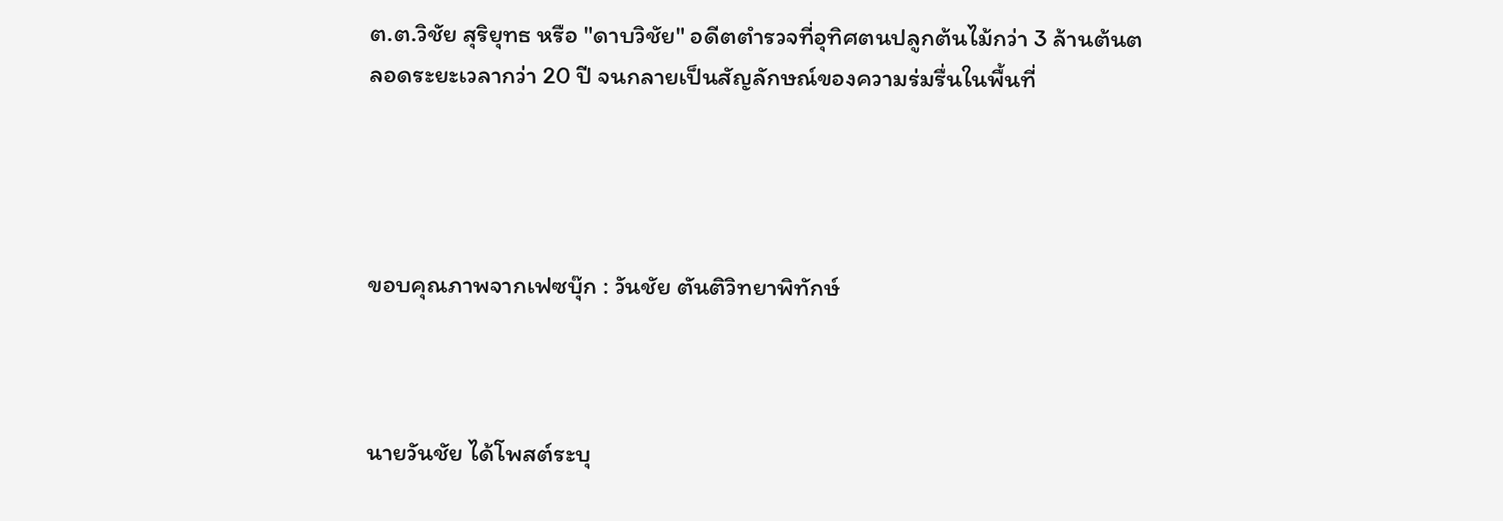ต.ต.วิชัย สุริยุทธ หรือ "ดาบวิชัย" อดีตตำรวจที่อุทิศตนปลูกต้นไม้กว่า 3 ล้านต้นตลอดระยะเวลากว่า 20 ปี จนกลายเป็นสัญลักษณ์ของความร่มรื่นในพื้นที่




ขอบคุณภาพจากเฟซบุ๊ก : วันชัย ตันติวิทยาพิทักษ์



นายวันชัย ได้โพสต์ระบุ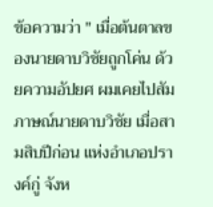ข้อความว่า " เมื่อต้นตาลของนายดาบวิชัยถูกโค่น ด้วยความอัปยศ ผมเคยไปสัมภาษณ์นายดาบวิชัย เมื่อสามสิบปีก่อน แห่งอำเภอปรางค์กู่ จังห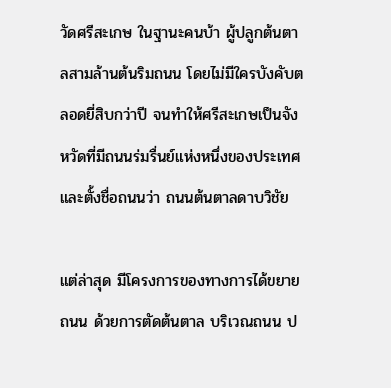วัดศรีสะเกษ ในฐานะคนบ้า ผู้ปลูกต้นตาลสามล้านต้นริมถนน โดยไม่มีใครบังคับตลอดยี่สิบกว่าปี จนทำให้ศรีสะเกษเป็นจังหวัดที่มีถนนร่มรื่นย์แห่งหนึ่งของประเทศ และตั้งชื่อถนนว่า ถนนต้นตาลดาบวิชัย

แต่ล่าสุด มีโครงการของทางการได้ขยายถนน ด้วยการตัดต้นตาล บริเวณถนน ป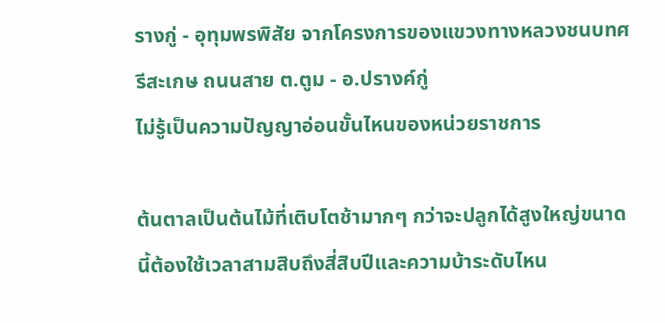รางกู่ - อุทุมพรพิสัย จากโครงการของแขวงทางหลวงชนบทศรีสะเกษ ถนนสาย ต.ตูม - อ.ปรางค์กู่
ไม่รู้เป็นความปัญญาอ่อนขั้นไหนของหน่วยราชการ

ต้นตาลเป็นต้นไม้ที่เติบโตช้ามากๆ กว่าจะปลูกได้สูงใหญ่ขนาดนี้ต้องใช้เวลาสามสิบถึงสี่สิบปีและความบ้าระดับไหน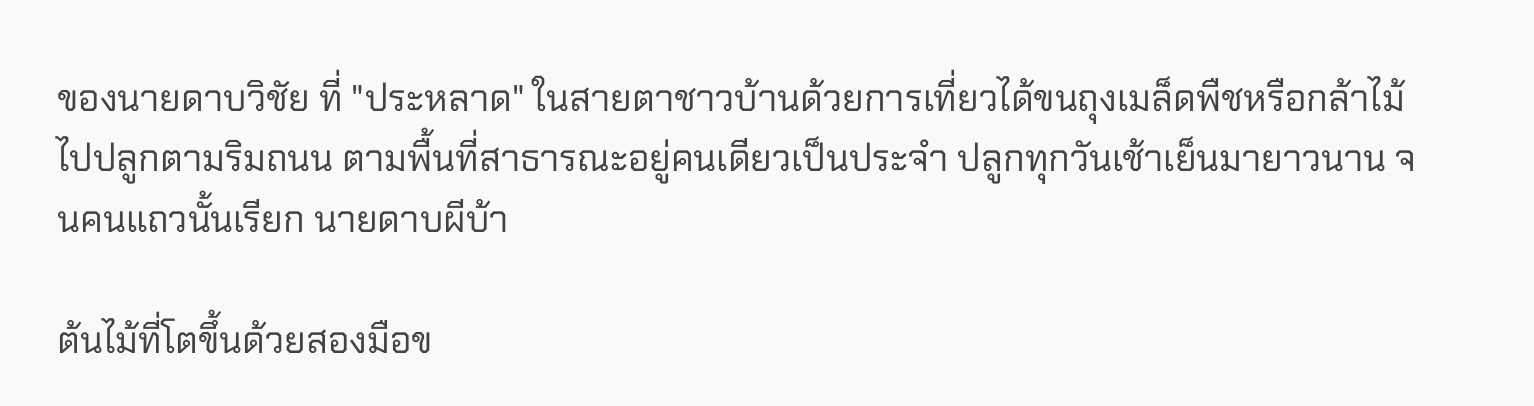ของนายดาบวิชัย ที่ "ประหลาด" ในสายตาชาวบ้านด้วยการเที่ยวได้ขนถุงเมล็ดพืชหรือกล้าไม้ไปปลูกตามริมถนน ตามพื้นที่สาธารณะอยู่คนเดียวเป็นประจำ ปลูกทุกวันเช้าเย็นมายาวนาน จนคนแถวนั้นเรียก นายดาบผีบ้า

ต้นไม้ที่โตขึ้นด้วยสองมือข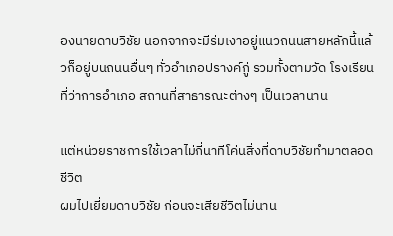องนายดาบวิชัย นอกจากจะมีร่มเงาอยู่แนวถนนสายหลักนี้แล้วก็อยู่บนถนนอื่นๆ ทั่วอำเภอปรางค์กู่ รวมทั้งตามวัด โรงเรียน ที่ว่าการอำเภอ สถานที่สาธารณะต่างๆ เป็นเวลานาน

แต่หน่วยราชการใช้เวลาไม่กี่นาทีโค่นสิ่งที่ดาบวิชัยทำมาตลอดชีวิต
ผมไปเยี่ยมดาบวิชัย ก่อนจะเสียชีวิตไม่นาน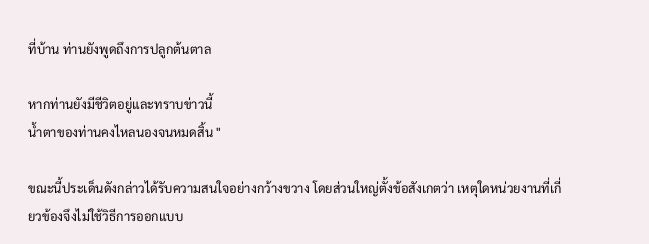ที่บ้าน ท่านยังพูดถึงการปลูกต้นตาล

หากท่านยังมีชีวิตอยู่และทราบข่าวนี้
น้ำตาของท่านคงไหลนองจนหมดสิ้น "

ขณะนี้ประเด็นดังกล่าวได้รับความสนใจอย่างกว้างขวาง โดยส่วนใหญ่ตั้งข้อสังเกตว่า เหตุใดหน่วยงานที่เกี่ยวข้องจึงไม่ใช้วิธีการออกแบบ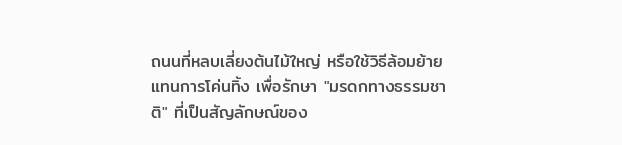ถนนที่หลบเลี่ยงต้นไม้ใหญ่ หรือใช้วิธีล้อมย้ายแทนการโค่นทิ้ง เพื่อรักษา "มรดกทางธรรมชาติ" ที่เป็นสัญลักษณ์ของ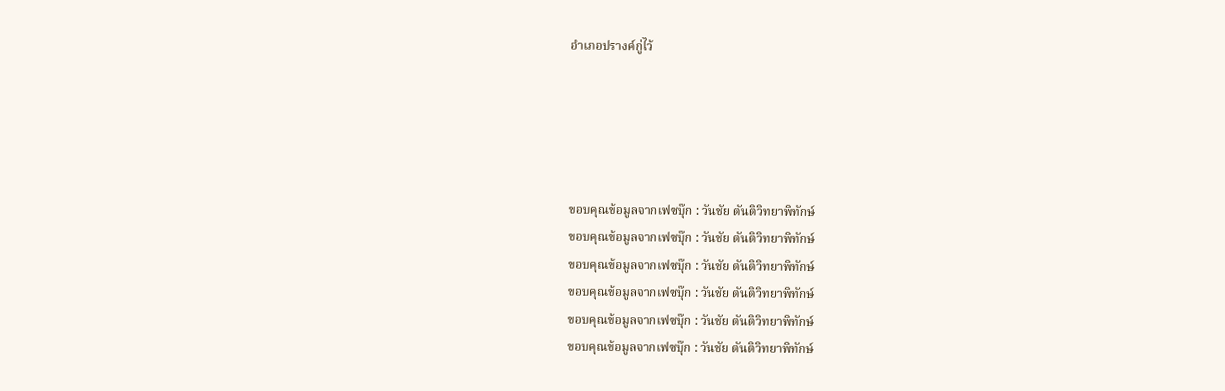อำเภอปรางค์กู่ไว้





ขอบคุณข้อมูลจากเฟซบุ๊ก : วันชัย ตันติวิทยาพิทักษ์
ขอบคุณข้อมูลจากเฟซบุ๊ก : วันชัย ตันติวิทยาพิทักษ์
ขอบคุณข้อมูลจากเฟซบุ๊ก : วันชัย ตันติวิทยาพิทักษ์
ขอบคุณข้อมูลจากเฟซบุ๊ก : วันชัย ตันติวิทยาพิทักษ์
ขอบคุณข้อมูลจากเฟซบุ๊ก : วันชัย ตันติวิทยาพิทักษ์
ขอบคุณข้อมูลจากเฟซบุ๊ก : วันชัย ตันติวิทยาพิทักษ์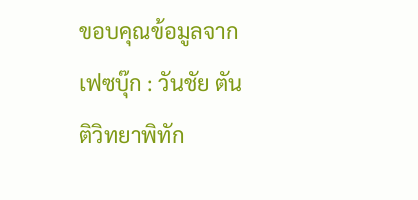ขอบคุณข้อมูลจากเฟซบุ๊ก : วันชัย ตันติวิทยาพิทัก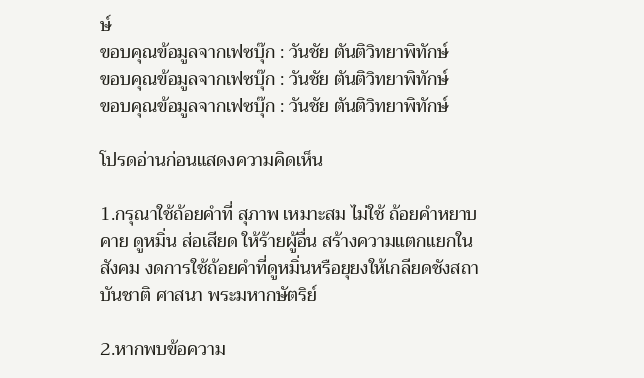ษ์
ขอบคุณข้อมูลจากเฟซบุ๊ก : วันชัย ตันติวิทยาพิทักษ์
ขอบคุณข้อมูลจากเฟซบุ๊ก : วันชัย ตันติวิทยาพิทักษ์
ขอบคุณข้อมูลจากเฟซบุ๊ก : วันชัย ตันติวิทยาพิทักษ์

โปรดอ่านก่อนแสดงความคิดเห็น

1.กรุณาใช้ถ้อยคำที่ สุภาพ เหมาะสม ไม่ใช้ ถ้อยคำหยาบคาย ดูหมิ่น ส่อเสียด ให้ร้ายผู้อื่น สร้างความแตกแยกในสังคม งดการใช้ถ้อยคำที่ดูหมิ่นหรือยุยงให้เกลียดชังสถาบันชาติ ศาสนา พระมหากษัตริย์

2.หากพบข้อความ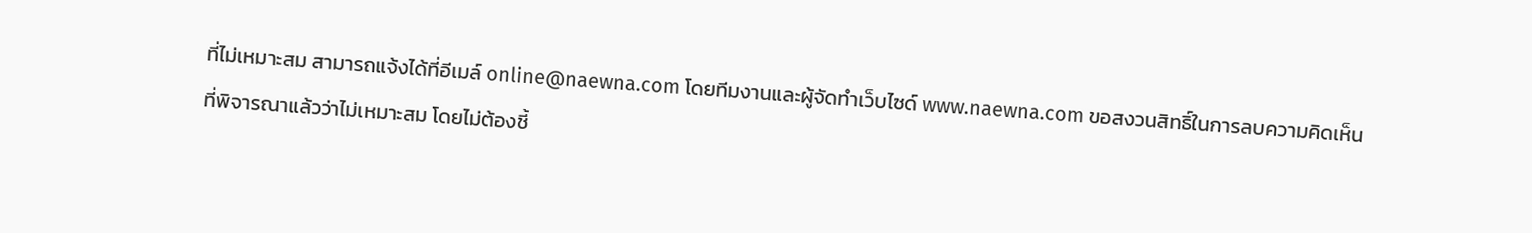ที่ไม่เหมาะสม สามารถแจ้งได้ที่อีเมล์ online@naewna.com โดยทีมงานและผู้จัดทำเว็บไซด์ www.naewna.com ขอสงวนสิทธิ์ในการลบความคิดเห็นที่พิจารณาแล้วว่าไม่เหมาะสม โดยไม่ต้องชี้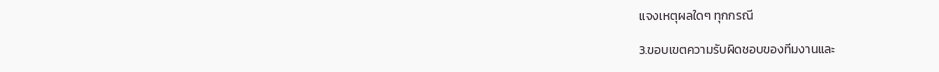แจงเหตุผลใดๆ ทุกกรณี

3.ขอบเขตความรับผิดชอบของทีมงานและ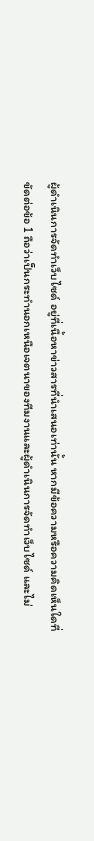ผู้ดำเนินการจัดทำเว็บไซด์ อยู่ที่เนื้อหาข่าวสารที่นำเสนอเท่านั้น หากมีข้อความหรือความคิดเห็นใดที่ขัดต่อข้อ 1 ถือว่าเป็นกระทำนอกเหนือเจตนาของทีมงานและผู้ดำเนินการจัดทำเว็บไซด์ และไม่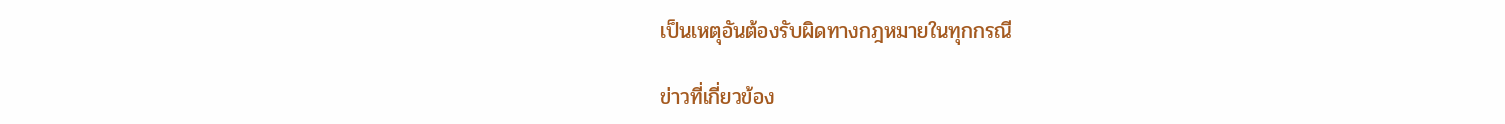เป็นเหตุอันต้องรับผิดทางกฎหมายในทุกกรณี

ข่าวที่เกี่ยวข้อง